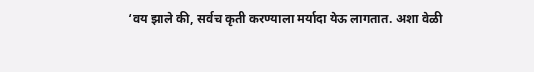‘वय झाले की, सर्वच कृती करण्याला मर्यादा येऊ लागतात. अशा वेळी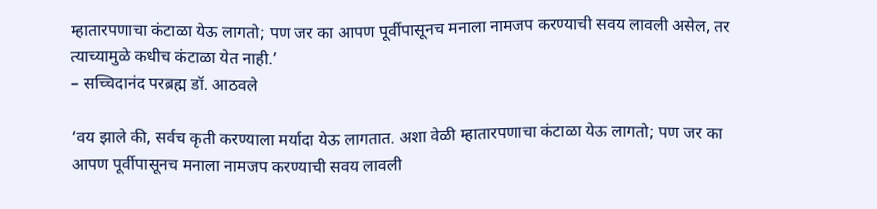म्हातारपणाचा कंटाळा येऊ लागतो; पण जर का आपण पूर्वीपासूनच मनाला नामजप करण्याची सवय लावली असेल, तर त्याच्यामुळे कधीच कंटाळा येत नाही.’
– सच्चिदानंद परब्रह्म डॉ. आठवले

‘वय झाले की, सर्वच कृती करण्याला मर्यादा येऊ लागतात. अशा वेळी म्हातारपणाचा कंटाळा येऊ लागतो; पण जर का आपण पूर्वीपासूनच मनाला नामजप करण्याची सवय लावली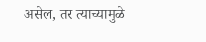असेल, तर त्याच्यामुळे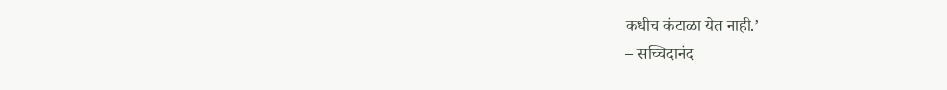कधीच कंटाळा येत नाही.’
– सच्चिदानंद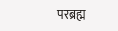परब्रह्म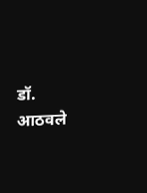डॉ. आठवले